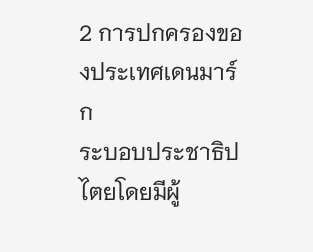2 การปกครองของประเทศเดนมาร์ก
ระบอบประชาธิปไตยโดยมีผู้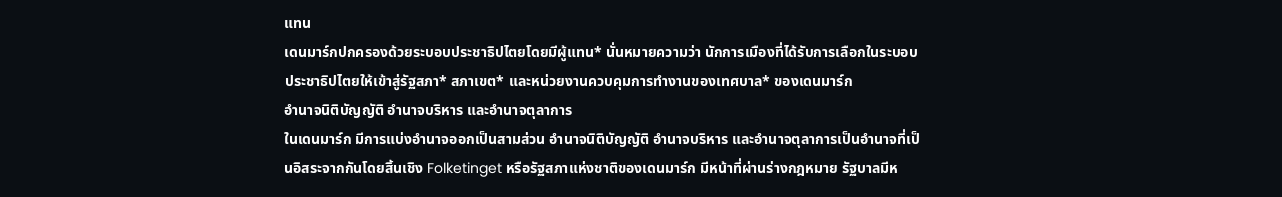แทน
เดนมาร์กปกครองด้วยระบอบประชาธิปไตยโดยมีผู้แทน* นั่นหมายความว่า นักการเมืองที่ได้รับการเลือกในระบอบประชาธิปไตยให้เข้าสู่รัฐสภา* สภาเขต* และหน่วยงานควบคุมการทำงานของเทศบาล* ของเดนมาร์ก
อำนาจนิติบัญญัติ อำนาจบริหาร และอำนาจตุลาการ
ในเดนมาร์ก มีการแบ่งอำนาจออกเป็นสามส่วน อำนาจนิติบัญญัติ อำนาจบริหาร และอำนาจตุลาการเป็นอำนาจที่เป็นอิสระจากกันโดยสิ้นเชิง Folketinget หรือรัฐสภาแห่งชาติของเดนมาร์ก มีหน้าที่ผ่านร่างกฎหมาย รัฐบาลมีห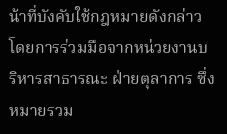น้าที่บังคับใช้กฎหมายดังกล่าวโดยการร่วมมือจากหน่วยงานบริหารสาธารณะ ฝ่ายตุลาการ ซึ่งหมายรวม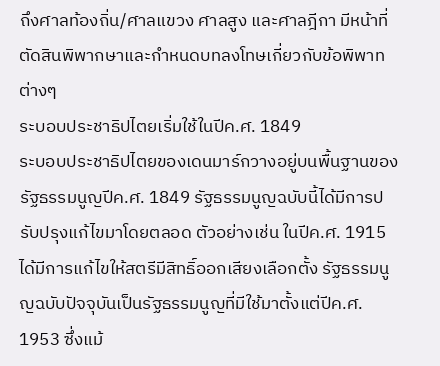ถึงศาลท้องถิ่น/ศาลแขวง ศาลสูง และศาลฎีกา มีหน้าที่ตัดสินพิพากษาและกำหนดบทลงโทษเกี่ยวกับข้อพิพาทต่างๆ
ระบอบประชาธิปไตยเริ่มใช้ในปีค.ศ. 1849
ระบอบประชาธิปไตยของเดนมาร์กวางอยู่บนพื้นฐานของรัฐธรรมนูญปีค.ศ. 1849 รัฐธรรมนูญฉบับนี้ได้มีการปรับปรุงแก้ไขมาโดยตลอด ตัวอย่างเช่น ในปีค.ศ. 1915 ได้มีการแก้ไขให้สตรีมีสิทธิ์ออกเสียงเลือกตั้ง รัฐธรรมนูญฉบับปัจจุบันเป็นรัฐธรรมนูญที่มีใช้มาตั้งแต่ปีค.ศ. 1953 ซึ่งแม้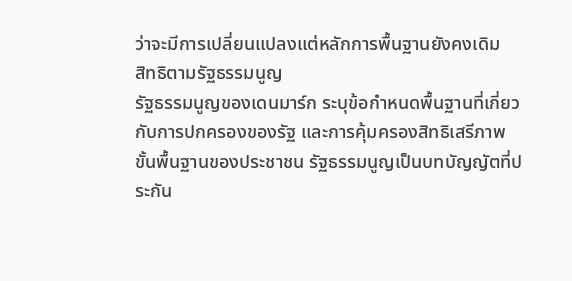ว่าจะมีการเปลี่ยนแปลงแต่หลักการพื้นฐานยังคงเดิม
สิทธิตามรัฐธรรมนูญ
รัฐธรรมนูญของเดนมาร์ก ระบุข้อกำหนดพื้นฐานที่เกี่ยวกับการปกครองของรัฐ และการคุ้มครองสิทธิเสรีภาพขั้นพื้นฐานของประชาชน รัฐธรรมนูญเป็นบทบัญญัตที่ประกัน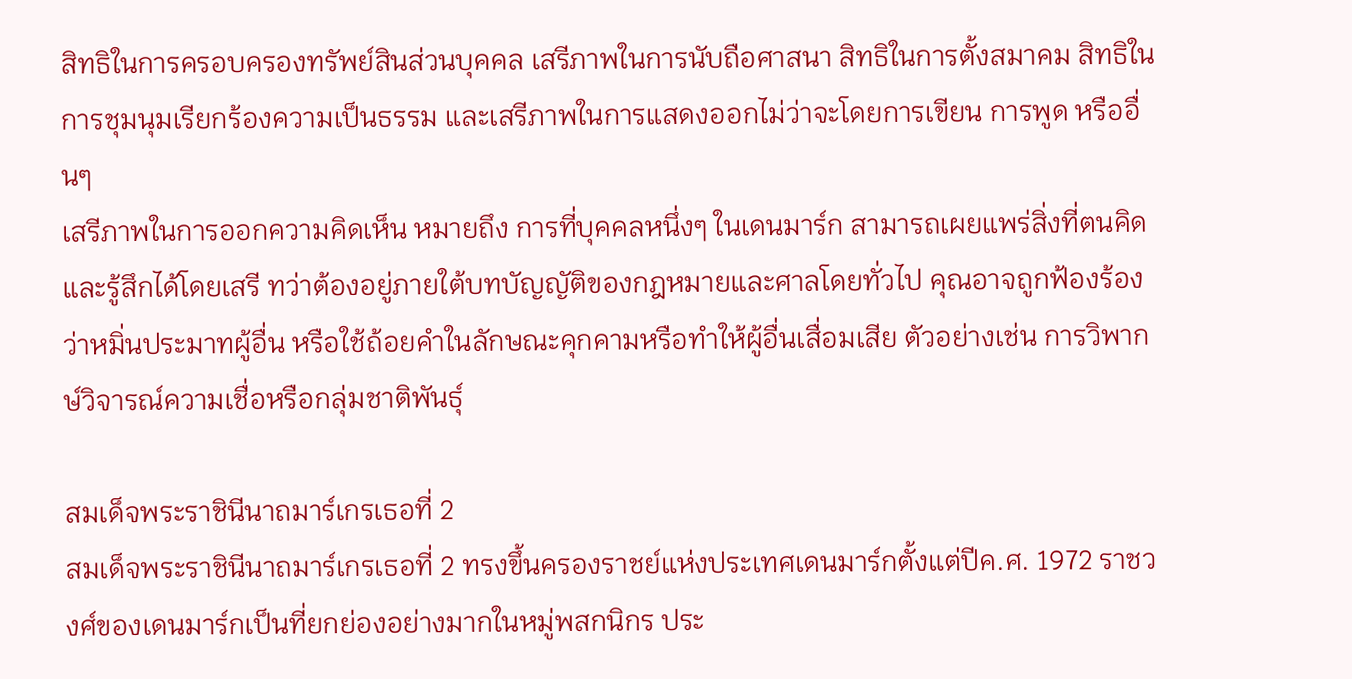สิทธิในการครอบครองทรัพย์สินส่วนบุคคล เสรีภาพในการนับถือศาสนา สิทธิในการตั้งสมาคม สิทธิในการชุมนุมเรียกร้องความเป็นธรรม และเสรีภาพในการแสดงออกไม่ว่าจะโดยการเขียน การพูด หรืออื่นๆ
เสรีภาพในการออกความคิดเห็น หมายถึง การที่บุคคลหนึ่งๆ ในเดนมาร์ก สามารถเผยแพร่สิ่งที่ตนคิดและรู้สึกได้โดยเสรี ทว่าต้องอยู่ภายใต้บทบัญญัติของกฎหมายและศาลโดยทั่วไป คุณอาจถูกฟ้องร้องว่าหมิ่นประมาทผู้อื่น หรือใช้ถ้อยคำในลักษณะคุกคามหรือทำให้ผู้อื่นเสื่อมเสีย ตัวอย่างเช่น การวิพากษ์วิจารณ์ความเชื่อหรือกลุ่มชาติพันธุ์

สมเด็จพระราชินีนาถมาร์เกรเธอที่ 2
สมเด็จพระราชินีนาถมาร์เกรเธอที่ 2 ทรงขึ้นครองราชย์แห่งประเทศเดนมาร์กตั้งแต่ปีค.ศ. 1972 ราชวงศ์ของเดนมาร์กเป็นที่ยกย่องอย่างมากในหมู่พสกนิกร ประ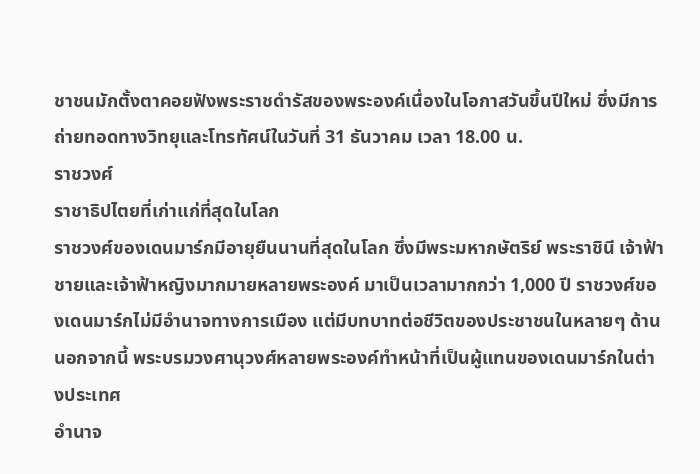ชาชนมักตั้งตาคอยฟังพระราชดำรัสของพระองค์เนื่องในโอกาสวันขึ้นปีใหม่ ซึ่งมีการถ่ายทอดทางวิทยุและโทรทัศน์ในวันที่ 31 ธันวาคม เวลา 18.00 น.
ราชวงศ์
ราชาธิปไตยที่เก่าแก่ที่สุดในโลก
ราชวงศ์ของเดนมาร์กมีอายุยืนนานที่สุดในโลก ซึ่งมีพระมหากษัตริย์ พระราชินี เจ้าฟ้าชายและเจ้าฟ้าหญิงมากมายหลายพระองค์ มาเป็นเวลามากกว่า 1,000 ปี ราชวงศ์ของเดนมาร์กไม่มีอำนาจทางการเมือง แต่มีบทบาทต่อชีวิตของประชาชนในหลายๆ ด้าน นอกจากนี้ พระบรมวงศานุวงศ์หลายพระองค์ทำหน้าที่เป็นผู้แทนของเดนมาร์กในต่างประเทศ
อำนาจ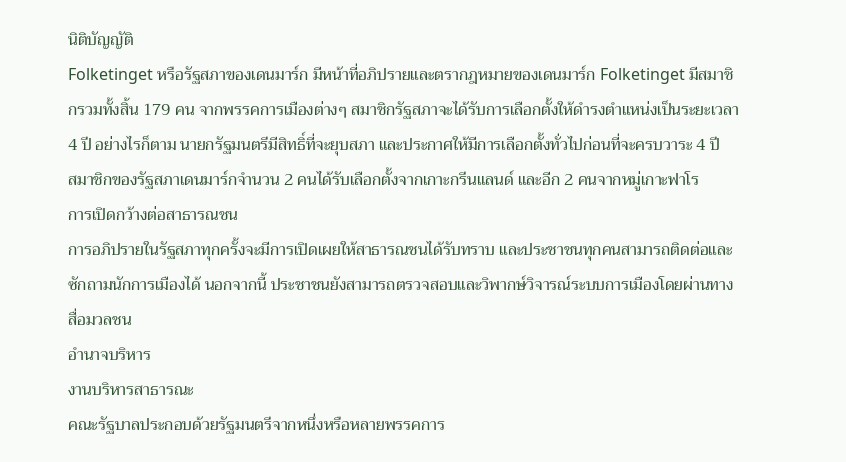นิติบัญญัติ
Folketinget หรือรัฐสภาของเดนมาร์ก มีหน้าที่อภิปรายและตรากฎหมายของเดนมาร์ก Folketinget มีสมาชิกรวมทั้งสิ้น 179 คน จากพรรคการเมืองต่างๆ สมาชิกรัฐสภาจะได้รับการเลือกตั้งให้ดำรงตำแหน่งเป็นระยะเวลา 4 ปี อย่างไรก็ตาม นายกรัฐมนตรีมีสิทธิ์ที่จะยุบสภา และประกาศให้มีการเลือกตั้งทั่วไปก่อนที่จะครบวาระ 4 ปี
สมาชิกของรัฐสภาเดนมาร์กจำนวน 2 คนได้รับเลือกตั้งจากเกาะกรีนแลนด์ และอีก 2 คนจากหมู่เกาะฟาโร
การเปิดกว้างต่อสาธารณชน
การอภิปรายในรัฐสภาทุกครั้งจะมีการเปิดเผยให้สาธารณชนได้รับทราบ และประชาชนทุกคนสามารถติดต่อและซักถามนักการเมืองได้ นอกจากนี้ ประชาชนยังสามารถตรวจสอบและวิพากษ์วิจารณ์ระบบการเมืองโดยผ่านทางสื่อมวลชน
อำนาจบริหาร
งานบริหารสาธารณะ
คณะรัฐบาลประกอบด้วยรัฐมนตรีจากหนึ่งหรือหลายพรรคการ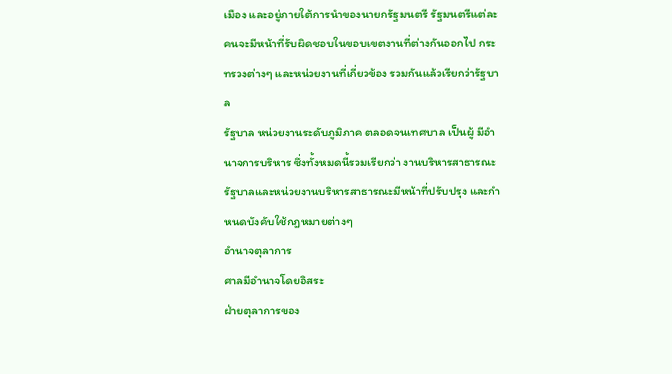เมือง และอยู่ภายใต้การนำของนายกรัฐมนตรี รัฐมนตรีแต่ละคนจะมีหน้าที่รับผิดชอบในขอบเขตงานที่ต่างกันออกไป กระทรวงต่างๆ และหน่วยงานที่เกี่ยวข้อง รวมกันแล้วเรียกว่ารัฐบาล
รัฐบาล หน่วยงานระดับภูมิภาค ตลอดจนเทศบาล เป็นผู้ มีอำนาจการบริหาร ซึ่งทั้งหมดนี้รวมเรียกว่า งานบริหารสาธารณะ
รัฐบาลและหน่วยงานบริหารสาธารณะมีหน้าที่ปรับปรุง และกำหนดบังคับใช้กฎหมายต่างๆ
อำนาจตุลาการ
ศาลมีอำนาจโดยอิสระ
ฝ่ายตุลาการของ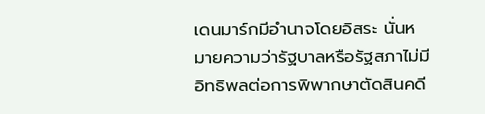เดนมาร์กมีอำนาจโดยอิสระ นั่นหมายความว่ารัฐบาลหรือรัฐสภาไม่มีอิทธิพลต่อการพิพากษาตัดสินคดี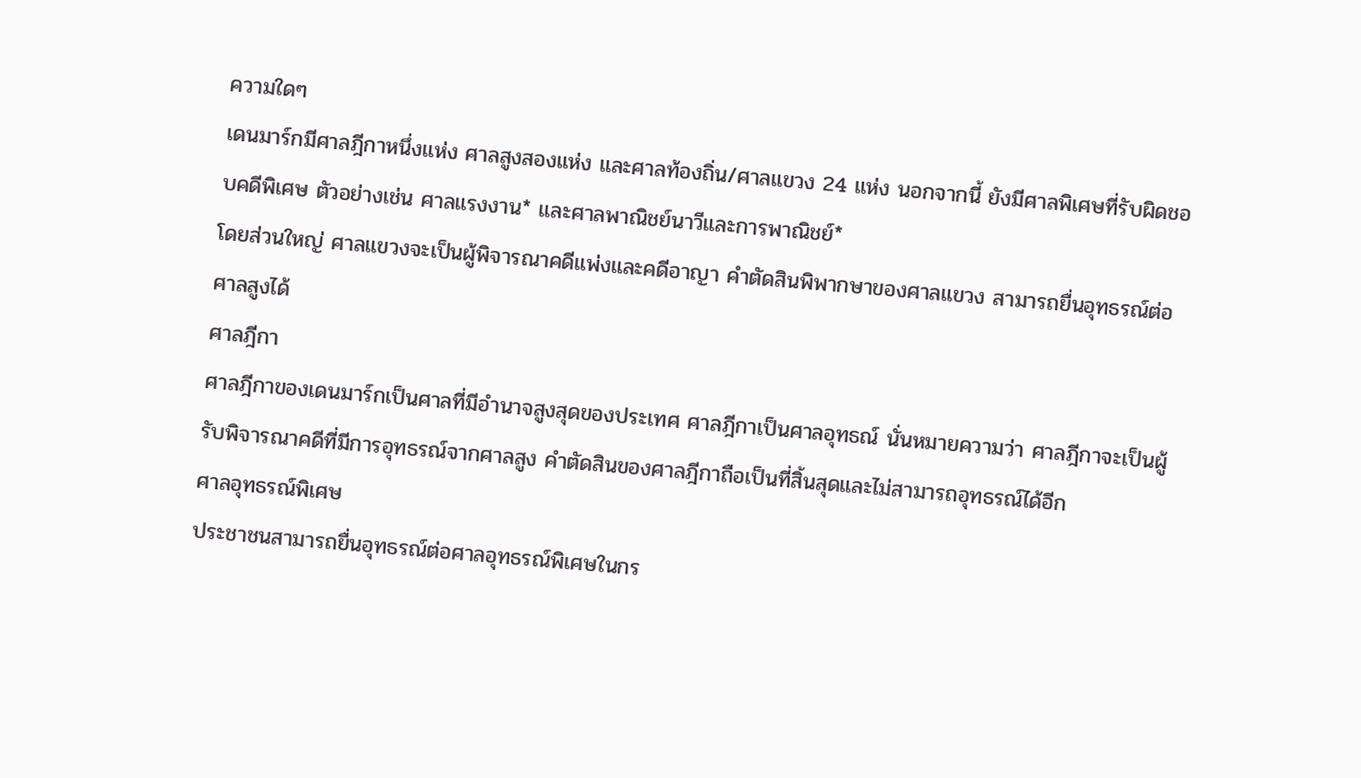ความใดๆ
เดนมาร์กมีศาลฎีกาหนึ่งแห่ง ศาลสูงสองแห่ง และศาลท้องถิ่น/ศาลแขวง 24 แห่ง นอกจากนี้ ยังมีศาลพิเศษที่รับผิดชอบคดีพิเศษ ตัวอย่างเช่น ศาลแรงงาน* และศาลพาณิชย์นาวีและการพาณิชย์*
โดยส่วนใหญ่ ศาลแขวงจะเป็นผู้พิจารณาคดีแพ่งและคดีอาญา คำตัดสินพิพากษาของศาลแขวง สามารถยื่นอุทธรณ์ต่อศาลสูงได้
ศาลฎีกา
ศาลฎีกาของเดนมาร์กเป็นศาลที่มีอำนาจสูงสุดของประเทศ ศาลฎีกาเป็นศาลอุทธณ์ นั่นหมายความว่า ศาลฎีกาจะเป็นผู้รับพิจารณาคดีที่มีการอุทธรณ์จากศาลสูง คำตัดสินของศาลฎีกาถือเป็นที่สิ้นสุดและไม่สามารถอุทธรณ์ได้อีก
ศาลอุทธรณ์พิเศษ
ประชาชนสามารถยื่นอุทธรณ์ต่อศาลอุทธรณ์พิเศษในกร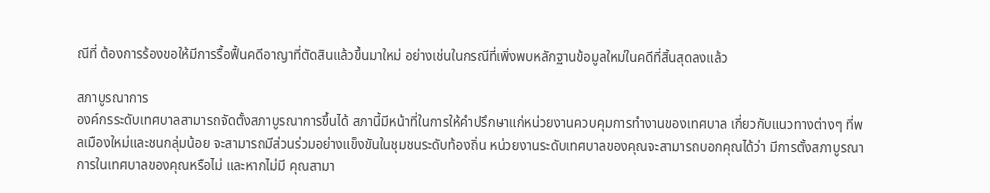ณีที่ ต้องการร้องขอให้มีการรื้อฟื้นคดีอาญาที่ตัดสินแล้วขึ้นมาใหม่ อย่างเช่นในกรณีที่เพิ่งพบหลักฐานข้อมูลใหม่ในคดีที่สิ้นสุดลงแล้ว

สภาบูรณาการ
องค์กรระดับเทศบาลสามารถจัดตั้งสภาบูรณาการขึ้นได้ สภานี้มีหน้าที่ในการให้คำปรึกษาแก่หน่วยงานควบคุมการทำงานของเทศบาล เกี่ยวกับแนวทางต่างๆ ที่พลเมืองใหม่และชนกลุ่มน้อย จะสามารถมีส่วนร่วมอย่างแข็งขันในชุมชนระดับท้องถิ่น หน่วยงานระดับเทศบาลของคุณจะสามารถบอกคุณได้ว่า มีการตั้งสภาบูรณาการในเทศบาลของคุณหรือไม่ และหากไม่มี คุณสามา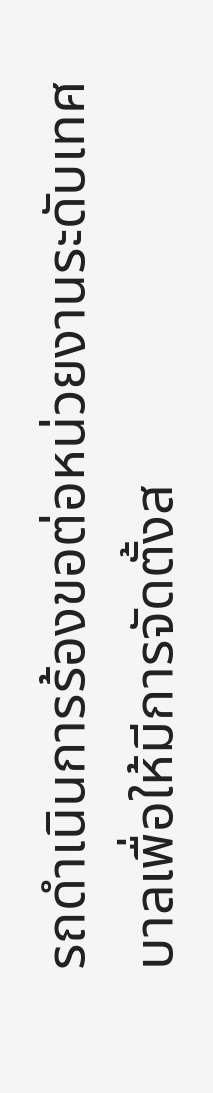รถดำเนินการร้องขอต่อหน่วยงานระดับเทศบาลเพื่อให้มีการจัดตั้งส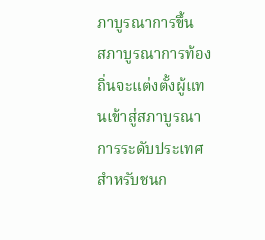ภาบูรณาการขึ้น
สภาบูรณาการท้องถิ่นจะแต่งตั้งผู้แทนเข้าสู่สภาบูรณาการระดับประเทศสำหรับชนก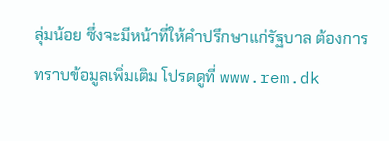ลุ่มน้อย ซึ่งจะมีหน้าที่ให้คำปรึกษาแก่รัฐบาล ต้องการทราบข้อมูลเพิ่มเติม โปรดดูที่ www.rem.dk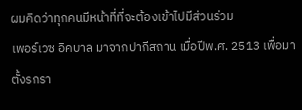ผมคิดว่าทุกคนมีหน้าที่ที่จะต้องเข้าไปมีส่วนร่วม
เพอร์เวซ อิคบาล มาจากปากีสถาน เมื่อปีพ.ศ. 2513 เพื่อมาตั้งรกรา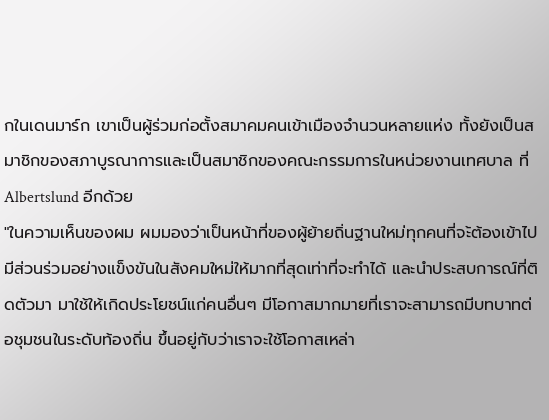กในเดนมาร์ก เขาเป็นผู้ร่วมก่อตั้งสมาคมคนเข้าเมืองจำนวนหลายแห่ง ทั้งยังเป็นสมาชิกของสภาบูรณาการและเป็นสมาชิกของคณะกรรมการในหน่วยงานเทศบาล ที่ Albertslund อีกด้วย
"ในความเห็นของผม ผมมองว่าเป็นหน้าที่ของผู้ย้ายถิ่นฐานใหม่ทุกคนที่จะ้ต้องเข้าไปมีส่วนร่วมอย่างแข็งขันในสังคมใหม่ให้มากที่สุดเท่าที่จะทำได้ และนำประสบการณ์ที่ติดตัวมา มาใช้ให้เกิดประโยชน์แก่คนอื่นๆ มีโอกาสมากมายที่เราจะสามารถมีบทบาทต่อชุมชนในระดับท้องถิ่น ขึ้นอยู่กับว่าเราจะใช้โอกาสเหล่า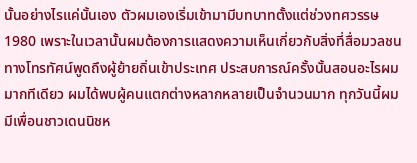นั้นอย่างไรแค่นั้นเอง ตัวผมเองเริ่มเข้ามามีบทบาทตั้งแต่ช่วงทศวรรษ 1980 เพราะในเวลานั้นผมต้องการแสดงความเห็นเกี่ยวกับสิ่งที่สื่อมวลชนทางโทรทัศน์พูดถึงผู้ย้ายถิ่นเข้าประเทศ ประสบการณ์ครั้งนั้นสอนอะไรผมมากทีเดียว ผมได้พบผู้คนแตกต่างหลากหลายเป็นจำนวนมาก ทุกวันนี้ผมมีเพื่อนชาวเดนนิชห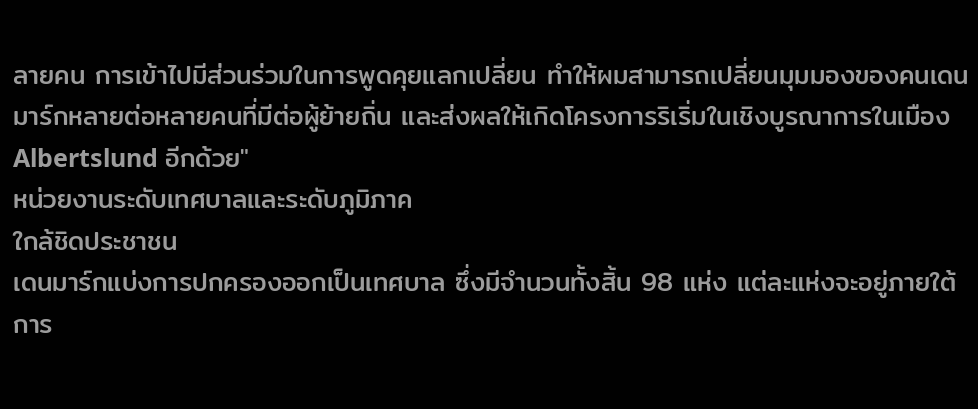ลายคน การเข้าไปมีส่วนร่วมในการพูดคุยแลกเปลี่ยน ทำให้ผมสามารถเปลี่ยนมุมมองของคนเดนมาร์กหลายต่อหลายคนที่มีต่อผู้ย้ายถิ่น และส่งผลให้เกิดโครงการริเริ่มในเชิงบูรณาการในเมือง Albertslund อีกด้วย"
หน่วยงานระดับเทศบาลและระดับภูมิภาค
ใกล้ชิดประชาชน
เดนมาร์กแบ่งการปกครองออกเป็นเทศบาล ซึ่งมีจำนวนทั้งสิ้น 98 แห่ง แต่ละแห่งจะอยู่ภายใต้การ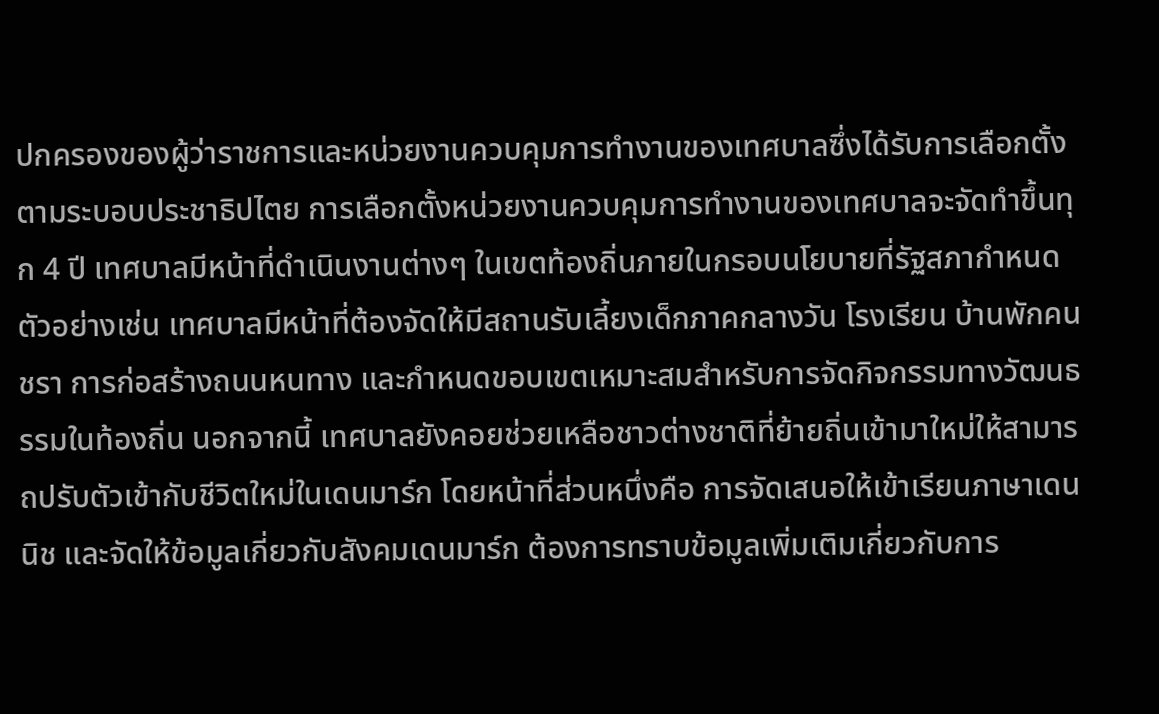ปกครองของผู้ว่าราชการและหน่วยงานควบคุมการทำงานของเทศบาลซึ่งได้รับการเลือกตั้งตามระบอบประชาธิปไตย การเลือกตั้งหน่วยงานควบคุมการทำงานของเทศบาลจะจัดทำขึ้นทุก 4 ปี เทศบาลมีหน้าที่ดำเนินงานต่างๆ ในเขตท้องถิ่นภายในกรอบนโยบายที่รัฐสภากำหนด
ตัวอย่างเช่น เทศบาลมีหน้าที่ต้องจัดให้มีสถานรับเลี้ยงเด็กภาคกลางวัน โรงเรียน บ้านพักคนชรา การก่อสร้างถนนหนทาง และกำหนดขอบเขตเหมาะสมสำหรับการจัดกิจกรรมทางวัฒนธรรมในท้องถิ่น นอกจากนี้ เทศบาลยังคอยช่วยเหลือชาวต่างชาติที่ย้ายถิ่นเข้ามาใหม่ให้สามารถปรับตัวเข้ากับชีวิตใหม่ในเดนมาร์ก โดยหน้าที่ส่วนหนึ่งคือ การจัดเสนอให้เข้าเรียนภาษาเดนนิช และจัดให้ข้อมูลเกี่ยวกับสังคมเดนมาร์ก ต้องการทราบข้อมูลเพิ่มเติมเกี่ยวกับการ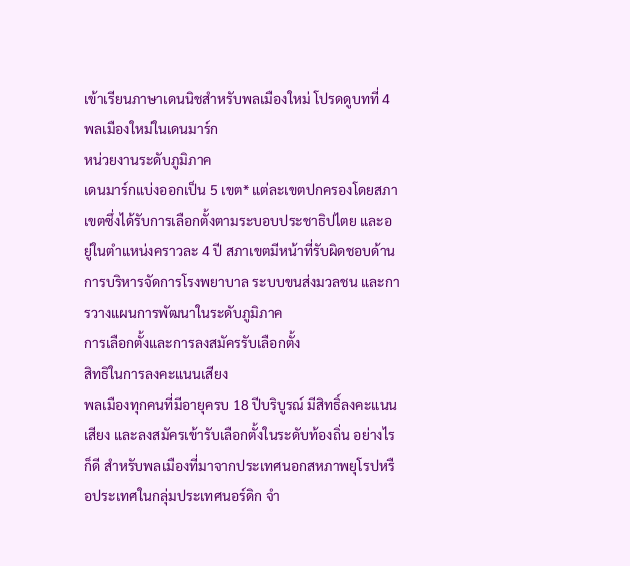เข้าเรียนภาษาเดนนิชสำหรับพลเมืองใหม่ โปรดดูบทที่ 4 พลเมืองใหม่ในเดนมาร์ก
หน่วยงานระดับภูมิภาค
เดนมาร์กแบ่งออกเป็น 5 เขต* แต่ละเขตปกครองโดยสภาเขตซึ่งได้รับการเลือกตั้งตามระบอบประชาธิปไตย และอยู่ในตำแหน่งคราวละ 4 ปี สภาเขตมีหน้าที่รับผิดชอบด้านการบริหารจัดการโรงพยาบาล ระบบขนส่งมวลชน และการวางแผนการพัฒนาในระดับภูมิภาค
การเลือกตั้งและการลงสมัครรับเลือกตั้ง
สิทธิในการลงคะแนนเสียง
พลเมืองทุกคนที่มีอายุครบ 18 ปีบริบูรณ์ มีสิทธิ์ลงคะแนนเสียง และลงสมัครเข้ารับเลือกตั้งในระดับท้องถิ่น อย่างไรก็ดี สำหรับพลเมืองที่มาจากประเทศนอกสหภาพยุโรปหรือประเทศในกลุ่มประเทศนอร์ดิก จำ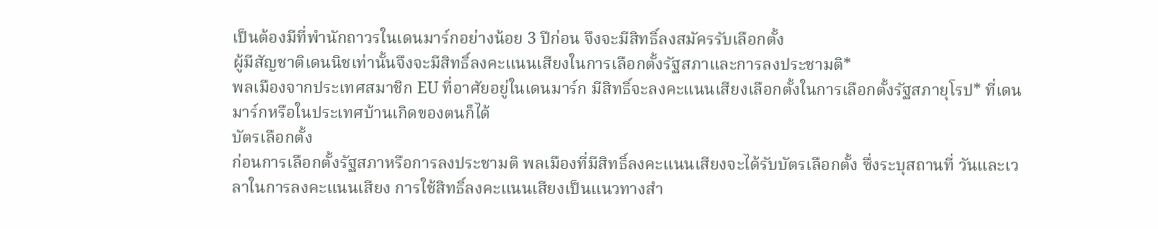เป็นต้องมีที่พำนักถาวรในเดนมาร์กอย่างน้อย 3 ปีก่อน จึงจะมีสิทธิ์ลงสมัครรับเลือกตั้ง
ผู้มีสัญชาติเดนนิชเท่านั้นจึงจะมีสิทธิ์ลงคะแนนเสียงในการเลือกตั้งรัฐสภาและการลงประชามติ*
พลเมืองจากประเทศสมาชิก EU ที่อาศัยอยู่ในเดนมาร์ก มีสิทธิ์จะลงคะแนนเสียงเลือกตั้งในการเลือกตั้งรัฐสภายุโรป* ที่เดนมาร์กหรือในประเทศบ้านเกิดของตนก็ได้
บัตรเลือกตั้ง
ก่อนการเลือกตั้งรัฐสภาหรือการลงประชามติ พลเมืองที่มีสิทธิ์ลงคะแนนเสียงจะได้รับบัตรเลือกตั้ง ซึ่งระบุสถานที่ วันและเวลาในการลงคะแนนเสียง การใช้สิทธิ์ลงคะแนนเสียงเป็นแนวทางสำ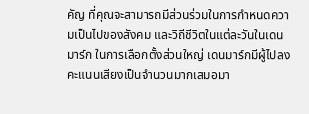คัญ ที่คุณจะสามารถมีส่วนร่วมในการกำหนดความเป็นไปของสังคม และวิถีชีวิตในแต่ละวันในเดนมาร์ก ในการเลือกตั้งส่วนใหญ่ เดนมาร์กมีผู้ไปลงคะแนนเสียงเป็นจำนวนมากเสมอมา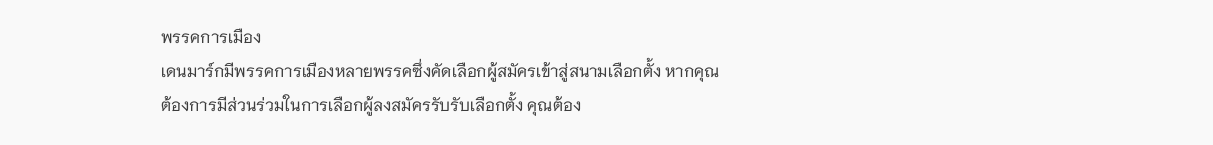พรรคการเมือง
เดนมาร์กมีพรรคการเมืองหลายพรรคซึ่งคัดเลือกผู้สมัครเข้าสู่สนามเลือกตั้ง หากคุณต้องการมีส่วนร่วมในการเลือกผู้ลงสมัครรับรับเลือกตั้ง คุณต้อง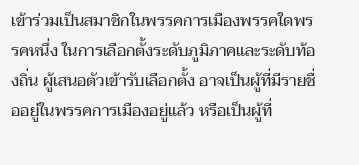เข้าร่วมเป็นสมาชิกในพรรคการเมืองพรรคใดพรรคหนึ่ง ในการเลือกตั้งระดับภูมิภาคและระดับท้องถิ่น ผู้เสนอตัวเข้ารับเลือกตั้ง อาจเป็นผู้ที่มีรายชื่ออยู่ในพรรคการเมืองอยู่แล้ว หรือเป็นผู้ที่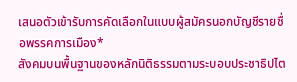เสนอตัวเข้ารับการคัดเลือกในแบบผู้สมัครนอกบัญชีรายชื่อพรรคการเมือง*
สังคมบนพื้นฐานของหลักนิติธรรมตามระบอบประชาธิปไต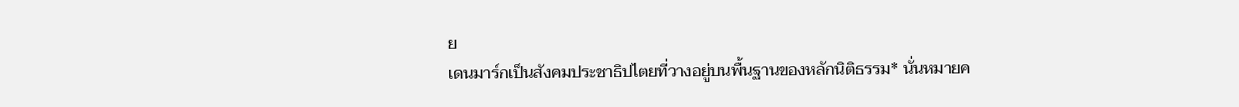ย
เดนมาร์กเป็นสังคมประชาธิปไตยที่วางอยู่บนพื้นฐานของหลักนิติธรรม* นั่นหมายค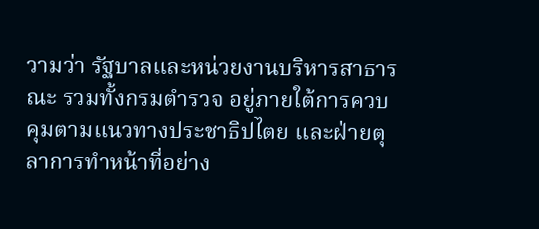วามว่า รัฐบาลและหน่วยงานบริหารสาธารณะ รวมทั้งกรมตำรวจ อยู่ภายใต้การควบคุมตามแนวทางประชาธิปไตย และฝ่ายตุลาการทำหน้าที่อย่าง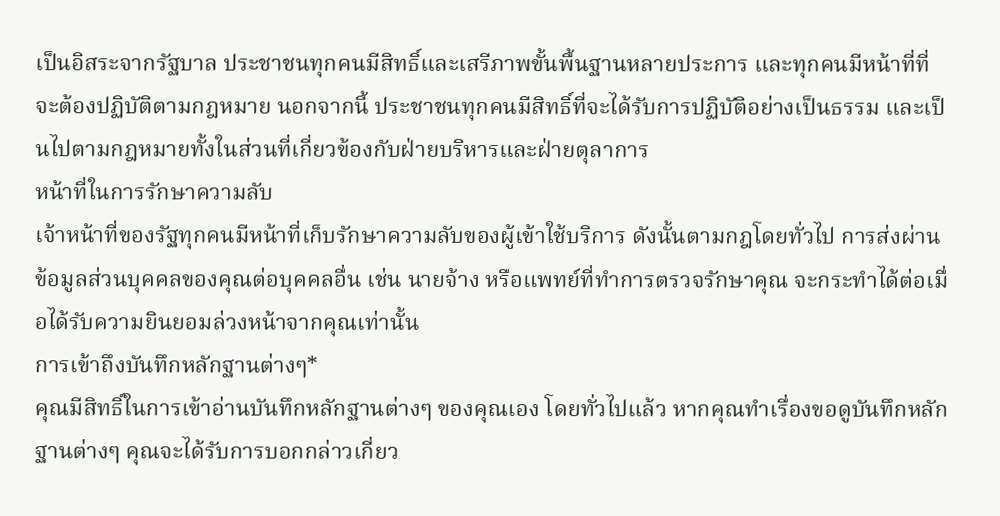เป็นอิสระจากรัฐบาล ประชาชนทุกคนมีสิทธิ์และเสรีภาพขั้นพื้นฐานหลายประการ และทุกคนมีหน้าที่ที่จะต้องปฏิบัติตามกฎหมาย นอกจากนี้ ประชาชนทุกคนมีสิทธิ์ที่จะได้รับการปฏิบัติอย่างเป็นธรรม และเป็นไปตามกฎหมายทั้งในส่วนที่เกี่ยวข้องกับฝ่ายบริหารและฝ่ายตุลาการ
หน้าที่ในการรักษาความลับ
เจ้าหน้าที่ของรัฐทุกคนมีหน้าที่เก็บรักษาความลับของผู้เข้าใช้บริการ ดังนั้นตามกฎโดยทั่วไป การส่งผ่านข้อมูลส่วนบุคคลของคุณต่อบุคคลอื่น เช่น นายจ้าง หรือแพทย์ที่ทำการตรวจรักษาคุณ จะกระทำได้ต่อเมื่อได้รับความยินยอมล่วงหน้าจากคุณเท่านั้น
การเข้าถึงบันทึกหลักฐานต่างๆ*
คุณมีสิทธิ์ในการเข้าอ่านบันทึกหลักฐานต่างๆ ของคุณเอง โดยทั่วไปแล้ว หากคุณทำเรื่องขอดูบันทึกหลักฐานต่างๆ คุณจะได้รับการบอกกล่าวเกี่ยว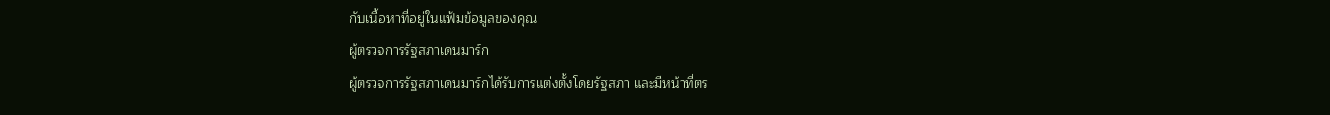กับเนื้อหาที่อยู่ในแฟ้มข้อมูลของคุณ
ผู้ตรวจการรัฐสภาเดนมาร์ก
ผู้ตรวจการรัฐสภาเดนมาร์กได้รับการแต่งตั้งโดยรัฐสภา และมีหน้าที่ตร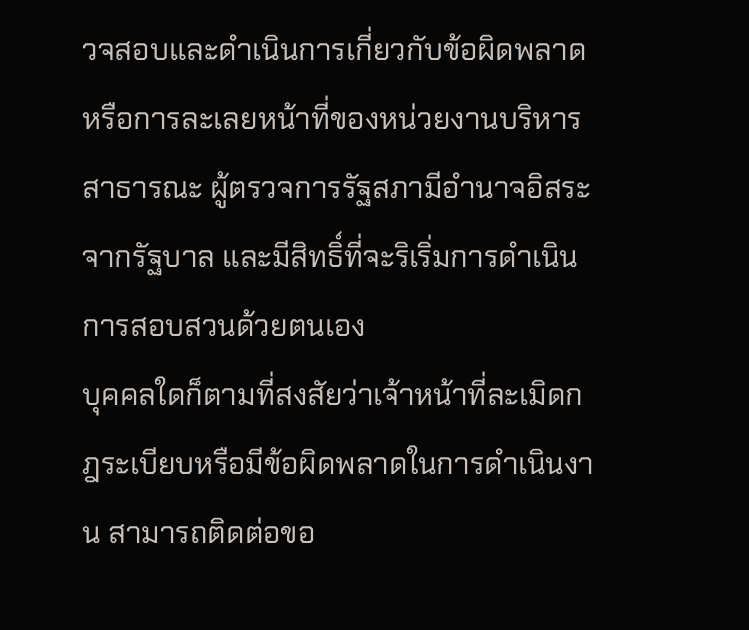วจสอบและดำเนินการเกี่ยวกับข้อผิดพลาดหรือการละเลยหน้าที่ของหน่วยงานบริหารสาธารณะ ผู้ตรวจการรัฐสภามีอำนาจอิสระจากรัฐบาล และมีสิทธิ์ที่จะริเริ่มการดำเนินการสอบสวนด้วยตนเอง
บุคคลใดก็ตามที่สงสัยว่าเจ้าหน้าที่ละเมิดกฎระเบียบหรือมีข้อผิดพลาดในการดำเนินงาน สามารถติดต่อขอ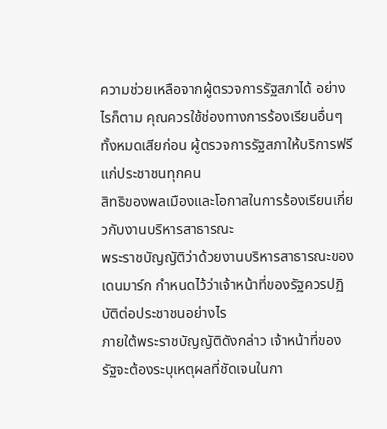ความช่วยเหลือจากผู้ตรวจการรัฐสภาได้ อย่างไรก็ตาม คุณควรใช้ช่องทางการร้องเรียนอื่นๆ ทั้งหมดเสียก่อน ผู้ตรวจการรัฐสภาให้บริการฟรีแก่ประชาชนทุกคน
สิทธิของพลเมืองและโอกาสในการร้องเรียนเกี่ยวกับงานบริหารสาธารณะ
พระราชบัญญัติว่าด้วยงานบริหารสาธารณะของเดนมาร์ก กำหนดไว้ว่าเจ้าหน้าที่ของรัฐควรปฏิบัติต่อประชาชนอย่างไร
ภายใต้พระราชบัญญัติดังกล่าว เจ้าหน้าที่ของรัฐจะต้องระบุเหตุผลที่ชัดเจนในกา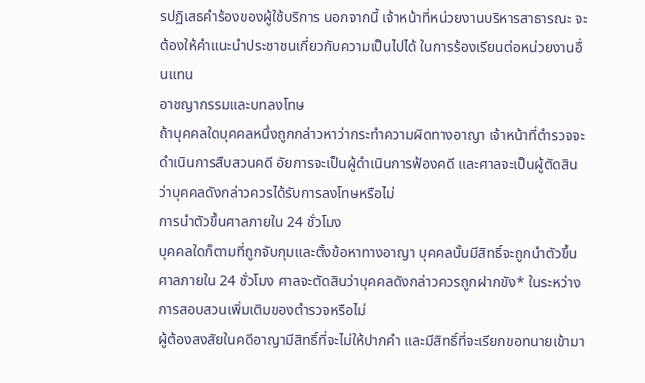รปฏิเสธคำร้องของผู้ใช้บริการ นอกจากนี้ เจ้าหน้าที่หน่วยงานบริหารสาธารณะ จะต้องให้คำแนะนำประชาชนเกี่ยวกับความเป็นไปได้ ในการร้องเรียนต่อหน่วยงานอื่นแทน
อาชญากรรมและบทลงโทษ
ถ้าบุคคลใดบุคคลหนึ่งถูกกล่าวหาว่ากระทำความผิดทางอาญา เจ้าหน้าที่ตำรวจจะดำเนินการสืบสวนคดี อัยการจะเป็นผู้ดำเนินการฟ้องคดี และศาลจะเป็นผู้ตัดสินว่าบุคคลดังกล่าวควรได้รับการลงโทษหรือไม่
การนำตัวขึ้นศาลภายใน 24 ชั่วโมง
บุคคลใดก็ตามที่ถูกจับกุมและตั้งข้อหาทางอาญา บุคคลนั้นมีสิทธิ์จะถูกนำตัวขึ้นศาลภายใน 24 ชั่วโมง ศาลจะตัดสินว่าบุคคลดังกล่าวควรถูกฝากขัง* ในระหว่างการสอบสวนเพิ่มเติมของตำรวจหรือไม่
ผู้ต้องสงสัยในคดีอาญามีสิทธิ์ที่จะไม่ให้ปากคำ และมีสิทธิ์ที่จะเรียกขอทนายเข้ามา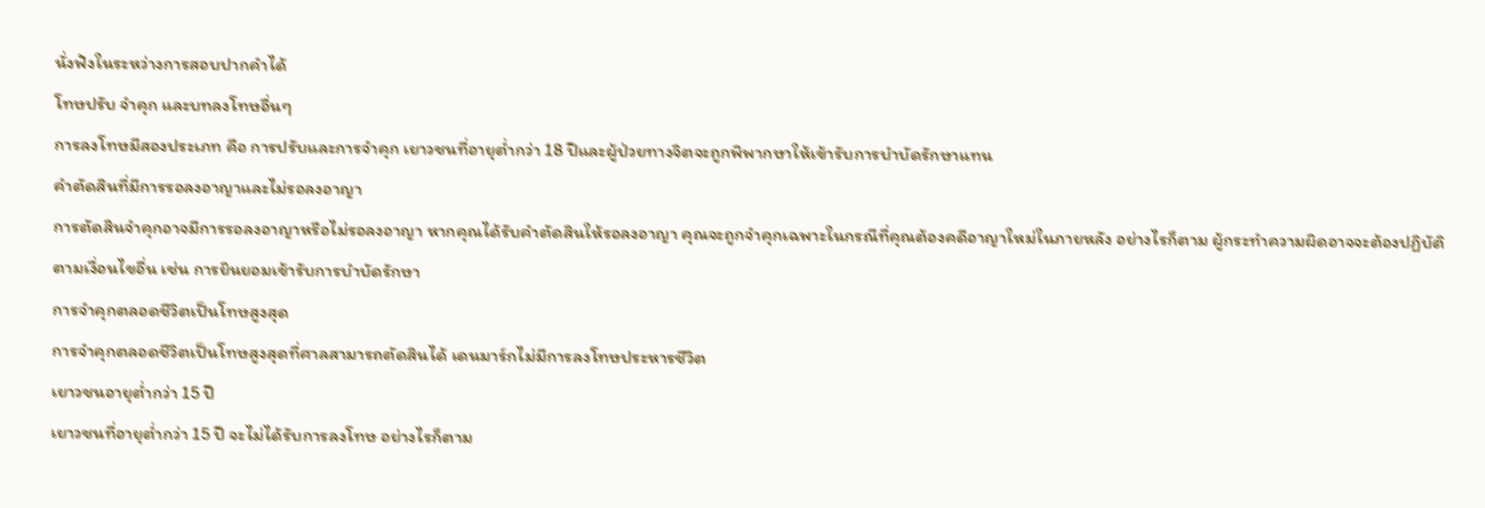นั่งฟังในระหว่างการสอบปากคำได้
โทษปรับ จำคุก และบทลงโทษอื่นๆ
การลงโทษมีสองประเภท คือ การปรับและการจำคุก เยาวชนที่อายุต่ำกว่า 18 ปีและผู้ป่วยทางจิตจะถูกพิพากษาให้เข้ารับการบำบัดรักษาแทน
คำตัดสินที่มีการรอลงอาญาและไม่รอลงอาญา
การตัดสินจำคุกอาจมีการรอลงอาญาหรือไม่รอลงอาญา หากคุณได้รับคำตัดสินให้รอลงอาญา คุณจะถูกจำคุกเฉพาะในกรณีที่คุณต้องคดีอาญาใหม่ในภายหลัง อย่างไรก็ตาม ผู้กระทำความผิดอาจจะต้องปฏิบัติตามเงื่อนไขอื่น เช่น การยินยอมเข้ารับการบำบัดรักษา
การจำคุกตลอดชีวิตเป็นโทษสูงสุด
การจำคุกตลอดชีวิตเป็นโทษสูงสุดที่ศาลสามารถตัดสินได้ เดนมาร์กไม่มีการลงโทษประหารชีวิต
เยาวชนอายุต่ำกว่า 15 ปี
เยาวชนที่อายุต่ำกว่า 15 ปี จะไม่ได้รับการลงโทษ อย่างไรก็ตาม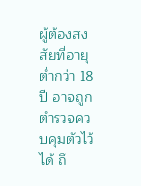ผู้ต้องสงสัยที่อายุต่ำกว่า 18 ปี อาจถูกตำรวจควบคุมตัวไว้ได้ ถึ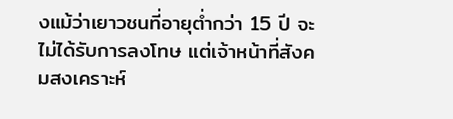งแม้ว่าเยาวชนที่อายุต่ำกว่า 15 ปี จะไม่ได้รับการลงโทษ แต่เจ้าหน้าที่สังคมสงเคราะห์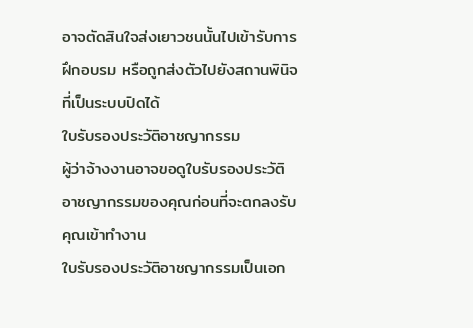อาจตัดสินใจส่งเยาวชนนั้นไปเข้ารับการฝึกอบรม หรือถูกส่งตัวไปยังสถานพินิจที่เป็นระบบปิดได้
ใบรับรองประวัติอาชญากรรม
ผู้ว่าจ้างงานอาจขอดูใบรับรองประวัติอาชญากรรมของคุณก่อนที่จะตกลงรับคุณเข้าทำงาน
ใบรับรองประวัติอาชญากรรมเป็นเอก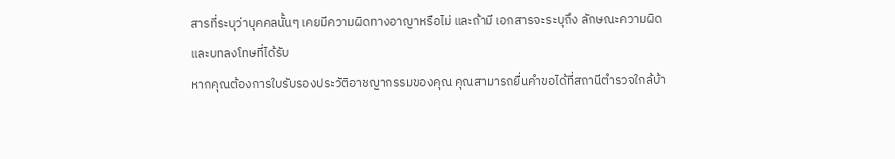สารที่ระบุว่าบุคคลนั้นๆ เคยมีความผิดทางอาญาหรือไม่ และถ้ามี เอกสารจะระบุถึง ลักษณะความผิด และบทลงโทษที่ได้รับ
หากคุณต้องการใบรับรองประวัติอาชญากรรมของคุณ คุณสามารถยื่นคำขอได้ที่สถานีตำรวจใกล้บ้า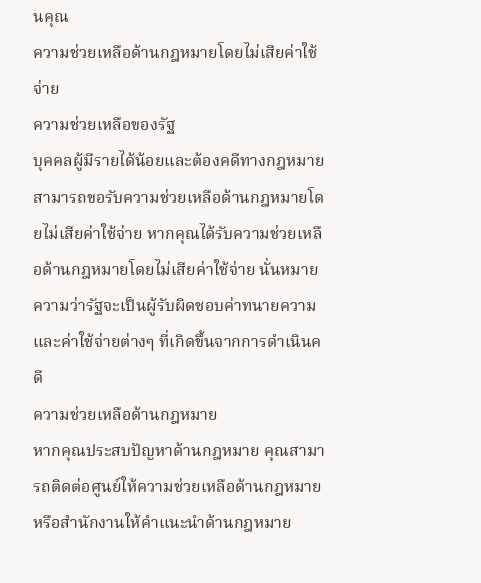นคุณ
ความช่วยเหลือด้านกฎหมายโดยไม่เสียค่าใช้จ่าย
ความช่วยเหลือของรัฐ
บุคคลผู้มีรายได้น้อยและต้องคดีทางกฎหมาย สามารถขอรับความช่วยเหลือด้านกฎหมายโดยไม่เสียค่าใช้จ่าย หากคุณได้รับความช่วยเหลือด้านกฎหมายโดยไม่เสียค่าใช้จ่าย นั่นหมายความว่ารัฐจะเป็นผู้รับผิดชอบค่าทนายความและค่าใช้จ่ายต่างๆ ที่เกิดขึ้นจากการดำเนินคดี
ความช่วยเหลือด้านกฎหมาย
หากคุณประสบปัญหาด้านกฎหมาย คุณสามารถติดต่อศูนย์ให้ความช่วยเหลือด้านกฎหมาย หรือสำนักงานให้คำแนะนำด้านกฎหมาย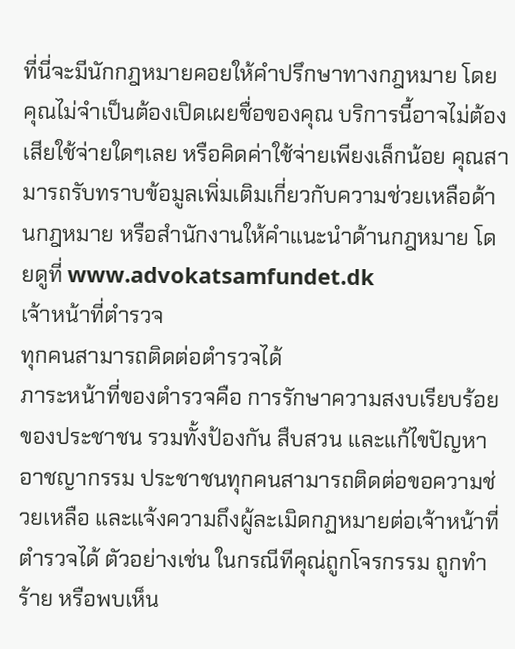ที่นี่จะมีนักกฎหมายคอยให้คำปรึกษาทางกฎหมาย โดยคุณไม่จำเป็นต้องเปิดเผยชื่อของคุณ บริการนี้อาจไม่ต้องเสียใช้จ่ายใดๆเลย หรือคิดค่าใช้จ่ายเพียงเล็กน้อย คุณสามารถรับทราบข้อมูลเพิ่มเติมเกี่ยวกับความช่วยเหลือด้านกฎหมาย หรือสำนักงานให้คำแนะนำด้านกฎหมาย โดยดูที่ www.advokatsamfundet.dk
เจ้าหน้าที่ตำรวจ
ทุกคนสามารถติดต่อตำรวจได้
ภาระหน้าที่ของตำรวจคือ การรักษาความสงบเรียบร้อยของประชาชน รวมทั้งป้องกัน สืบสวน และแก้ไขปัญหาอาชญากรรม ประชาชนทุกคนสามารถติดต่อขอความช่วยเหลือ และแจ้งความถึงผู้ละเมิดกฏหมายต่อเจ้าหน้าที่ตำรวจได้ ตัวอย่างเช่น ในกรณีทีคุณ่ถูกโจรกรรม ถูกทำร้าย หรือพบเห็น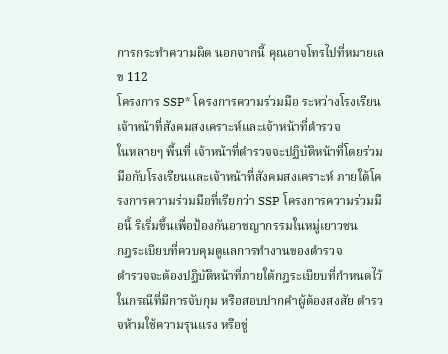การกระทำความผิด นอกจากนี้ คุณอาจโทรไปที่หมายเลข 112
โครงการ SSP* โครงการความร่วมมือ ระหว่างโรงเรียน เจ้าหน้าที่สังคมสงเคราะห์และเจ้าหน้าที่ตำรวจ
ในหลายๆ พื้นที่ เจ้าหน้าที่ตำรวจจะปฏิบัติหน้าที่โดยร่วมมือกับโรงเรียนและเจ้าหน้าที่สังคมสงเคราะห์ ภายใต้โครงการความร่วมมือที่เรียกว่า SSP โครงการความร่วมมือนี้ ริเริ่มขึ้นเพื่อป้องกันอาชญากรรมในหมู่เยาวชน
กฎระเบียบที่ควบคุมดูแลการทำงานของตำรวจ
ตำรวจจะต้องปฏิบัติหน้าที่ภายใต้กฎระเบียบที่กำหนดไว้ในกรณีที่มีการจับกุม หรือสอบปากคำผู้ต้องสงสัย ตำรวจห้ามใช้ความรุนแรง หรือขู่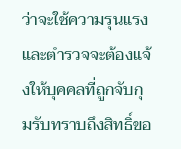ว่าจะใช้ความรุนแรง และตำรวจจะต้องแจ้งให้บุคคลที่ถูกจับกุมรับทราบถึงสิทธิ์ขอ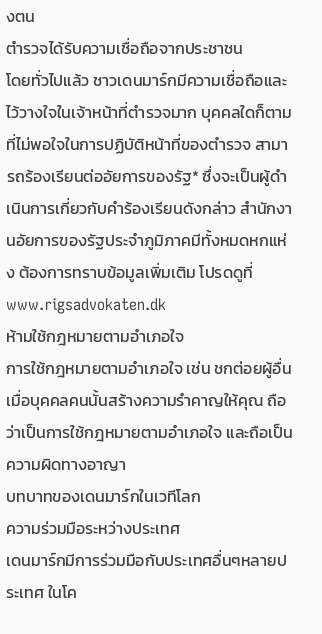งตน
ตำรวจได้รับความเชื่อถือจากประชาชน
โดยทั่วไปแล้ว ชาวเดนมาร์กมีความเชื่อถือและไว้วางใจในเจ้าหน้าที่ตำรวจมาก บุคคลใดก็ตามที่ไม่พอใจในการปฏิบัติหน้าที่ของตำรวจ สามารถร้องเรียนต่ออัยการของรัฐ* ซึ่งจะเป็นผู้ดำเนินการเกี่ยวกับคำร้องเรียนดังกล่าว สำนักงานอัยการของรัฐประจำภูมิภาคมีทั้งหมดหกแห่ง ต้องการทราบข้อมูลเพิ่มเติม โปรดดูที่ www.rigsadvokaten.dk
ห้ามใช้กฎหมายตามอำเภอใจ
การใช้กฎหมายตามอำเภอใจ เช่น ชกต่อยผู้อื่นเมื่อบุคคลคนนั้นสร้างความรำคาญให้คุณ ถือว่าเป็นการใช้กฎหมายตามอำเภอใจ และถือเป็นความผิดทางอาญา
บทบาทของเดนมาร์กในเวทีโลก
ความร่วมมือระหว่างประเทศ
เดนมาร์กมีการร่วมมือกับประเทศอื่นๆหลายประเทศ ในโค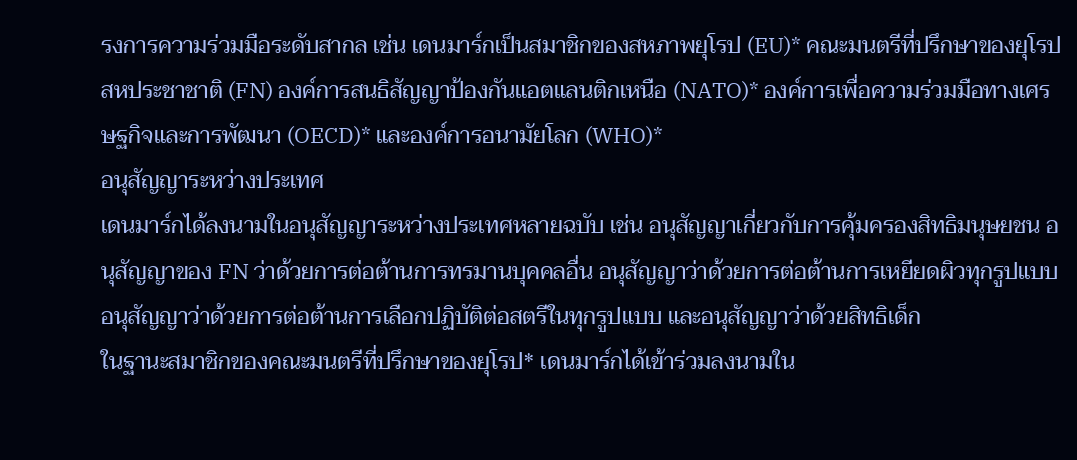รงการความร่วมมือระดับสากล เช่น เดนมาร์กเป็นสมาชิกของสหภาพยุโรป (EU)* คณะมนตรีที่ปรึกษาของยุโรป สหประชาชาติ (FN) องค์การสนธิสัญญาป้องกันแอตแลนติกเหนือ (NATO)* องค์การเพื่อความร่วมมือทางเศรษฐกิจและการพัฒนา (OECD)* และองค์การอนามัยโลก (WHO)*
อนุสัญญาระหว่างประเทศ
เดนมาร์กได้ลงนามในอนุสัญญาระหว่างประเทศหลายฉบับ เช่น อนุสัญญาเกี่ยวกับการคุ้มครองสิทธิมนุษยชน อนุสัญญาของ FN ว่าด้วยการต่อต้านการทรมานบุคคลอื่น อนุสัญญาว่าด้วยการต่อต้านการเหยียดผิวทุกรูปแบบ อนุสัญญาว่าด้วยการต่อต้านการเลือกปฏิบัติต่อสตรีในทุกรูปแบบ และอนุสัญญาว่าด้วยสิทธิเด็ก
ในฐานะสมาชิกของคณะมนตรีที่ปรึกษาของยุโรป* เดนมาร์กได้เข้าร่วมลงนามใน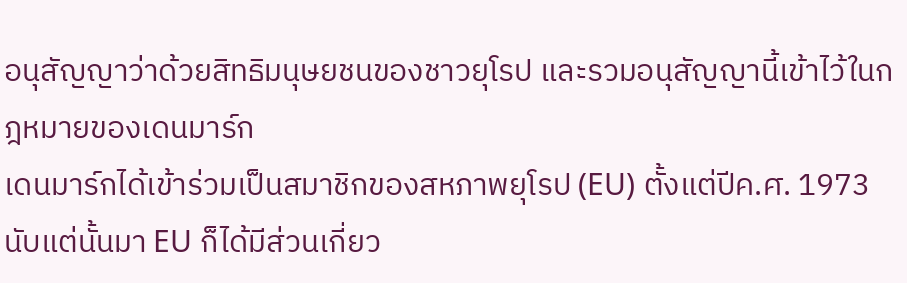อนุสัญญาว่าด้วยสิทธิมนุษยชนของชาวยุโรป และรวมอนุสัญญานี้เข้าไว้ในกฎหมายของเดนมาร์ก
เดนมาร์กได้เข้าร่วมเป็นสมาชิกของสหภาพยุโรป (EU) ตั้งแต่ปีค.ศ. 1973 นับแต่นั้นมา EU ก็ได้มีส่วนเกี่ยว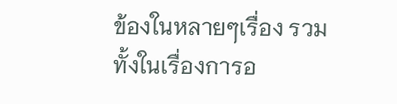ข้องในหลายๆเรื่อง รวมทั้งในเรื่องการอ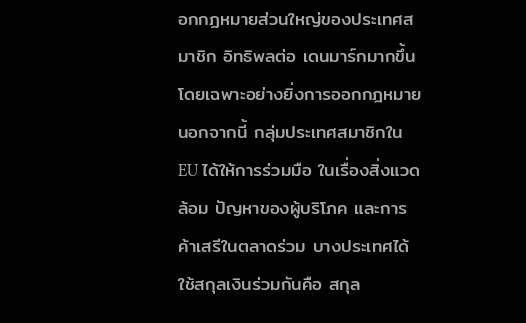อกกฏหมายส่วนใหญ่ของประเทศสมาชิก อิทธิพลต่อ เดนมาร์กมากขึ้น โดยเฉพาะอย่างยิ่งการออกกฎหมาย นอกจากนี้ กลุ่มประเทศสมาชิกใน EU ได้ให้การร่วมมือ ในเรื่องสิ่งแวดล้อม ปัญหาของผู้บริโภค และการค้าเสรีในตลาดร่วม บางประเทศได้ใช้สกุลเงินร่วมกันคือ สกุล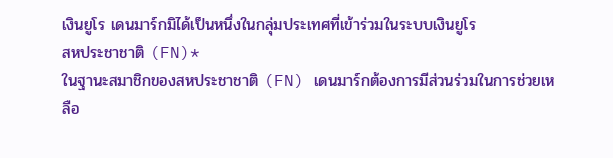เงินยูโร เดนมาร์กมิได้เป็นหนึ่งในกลุ่มประเทศที่เข้าร่วมในระบบเงินยูโร
สหประชาชาติ (FN)*
ในฐานะสมาชิกของสหประชาชาติ (FN) เดนมาร์กต้องการมีส่วนร่วมในการช่วยเหลือ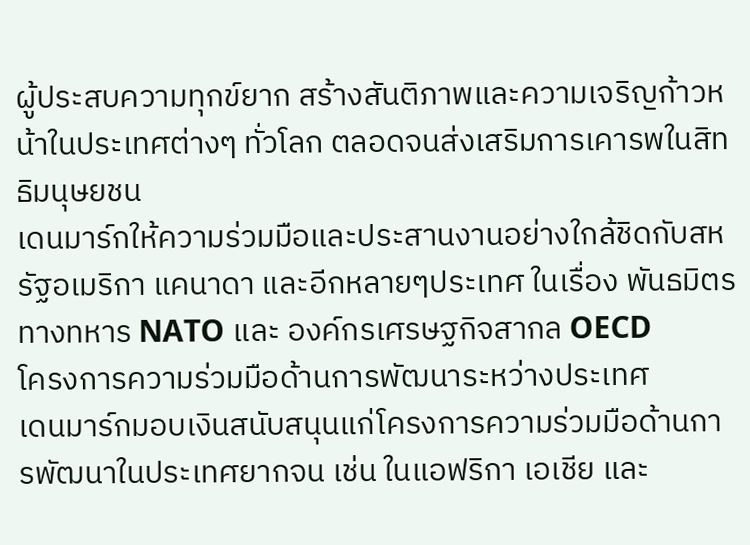ผู้ประสบความทุกข์ยาก สร้างสันติภาพและความเจริญก้าวหน้าในประเทศต่างๆ ทั่วโลก ตลอดจนส่งเสริมการเคารพในสิทธิมนุษยชน
เดนมาร์กให้ความร่วมมือและประสานงานอย่างใกล้ชิดกับสหรัฐอเมริกา แคนาดา และอีกหลายๆประเทศ ในเรื่อง พันธมิตรทางทหาร NATO และ องค์กรเศรษฐกิจสากล OECD
โครงการความร่วมมือด้านการพัฒนาระหว่างประเทศ
เดนมาร์กมอบเงินสนับสนุนแก่โครงการความร่วมมือด้านการพัฒนาในประเทศยากจน เช่น ในแอฟริกา เอเชีย และ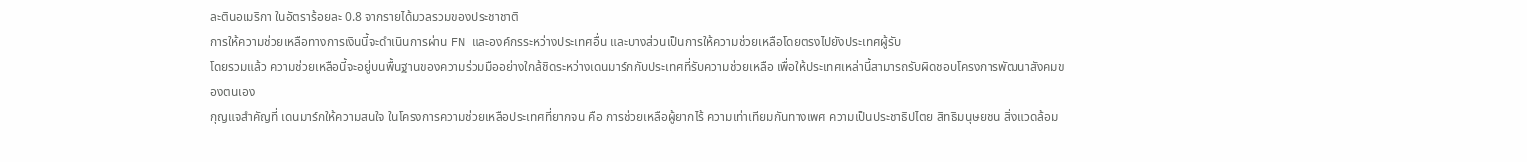ละตินอเมริกา ในอัตราร้อยละ 0.8 จากรายได้มวลรวมของประชาชาติ
การให้ความช่วยเหลือทางการเงินนี้จะดำเนินการผ่าน FN และองค์กรระหว่างประเทศอื่น และบางส่วนเป็นการให้ความช่วยเหลือโดยตรงไปยังประเทศผู้รับ
โดยรวมแล้ว ความช่วยเหลือนี้จะอยู่บนพื้นฐานของความร่วมมืออย่างใกล้ชิดระหว่างเดนมาร์กกับประเทศที่รับความช่วยเหลือ เพื่อให้ประเทศเหล่านี้สามารถรับผิดชอบโครงการพัฒนาสังคมของตนเอง
กุญแจสำคัญที่ เดนมาร์กให้ความสนใจ ในโครงการความช่วยเหลือประเทศที่ยากจน คือ การช่วยเหลือผู้ยากไร้ ความเท่าเทียมกันทางเพศ ความเป็นประชาธิปไตย สิทธิมนุษยชน สิ่งแวดล้อม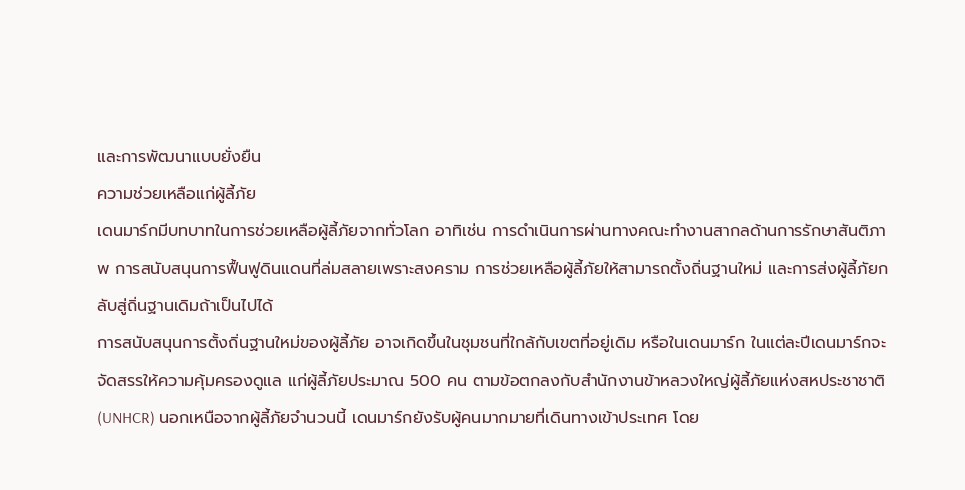และการพัฒนาแบบยั่งยืน
ความช่วยเหลือแก่ผู้ลี้ภัย
เดนมาร์กมีบทบาทในการช่วยเหลือผู้ลี้ภัยจากทั่วโลก อาทิเช่น การดำเนินการผ่านทางคณะทำงานสากลด้านการรักษาสันติภาพ การสนับสนุนการฟื้นฟูดินแดนที่ล่มสลายเพราะสงคราม การช่วยเหลือผู้ลี้ภัยให้สามารถตั้งถิ่นฐานใหม่ และการส่งผู้ลี้ภัยกลับสู่ถิ่นฐานเดิมถ้าเป็นไปได้
การสนับสนุนการตั้งถิ่นฐานใหม่ของผู้ลี้ภัย อาจเกิดขึ้นในชุมชนที่ใกล้กับเขตที่อยู่เดิม หรือในเดนมาร์ก ในแต่ละปีเดนมาร์กจะจัดสรรให้ความคุ้มครองดูแล แก่ผู้ลี้ภัยประมาณ 500 คน ตามข้อตกลงกับสำนักงานข้าหลวงใหญ่ผู้ลี้ภัยแห่งสหประชาชาติ (UNHCR) นอกเหนือจากผู้ลี้ภัยจำนวนนี้ เดนมาร์กยังรับผู้คนมากมายที่เดินทางเข้าประเทศ โดย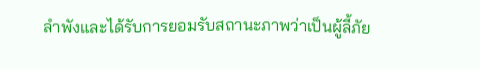ลำพังและได้รับการยอมรับสถานะภาพว่าเป็นผู้ลี้ภัย